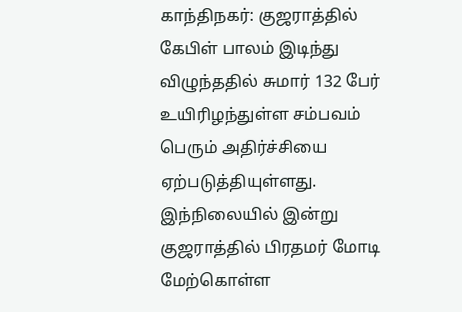காந்திநகர்: குஜராத்தில் கேபிள் பாலம் இடிந்து விழுந்ததில் சுமார் 132 பேர் உயிரிழந்துள்ள சம்பவம் பெரும் அதிர்ச்சியை ஏற்படுத்தியுள்ளது. இந்நிலையில் இன்று குஜராத்தில் பிரதமர் மோடி மேற்கொள்ள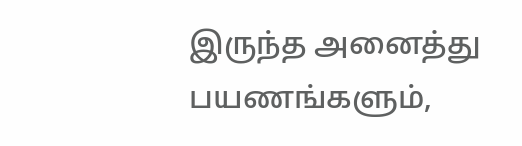இருந்த அனைத்து பயணங்களும்,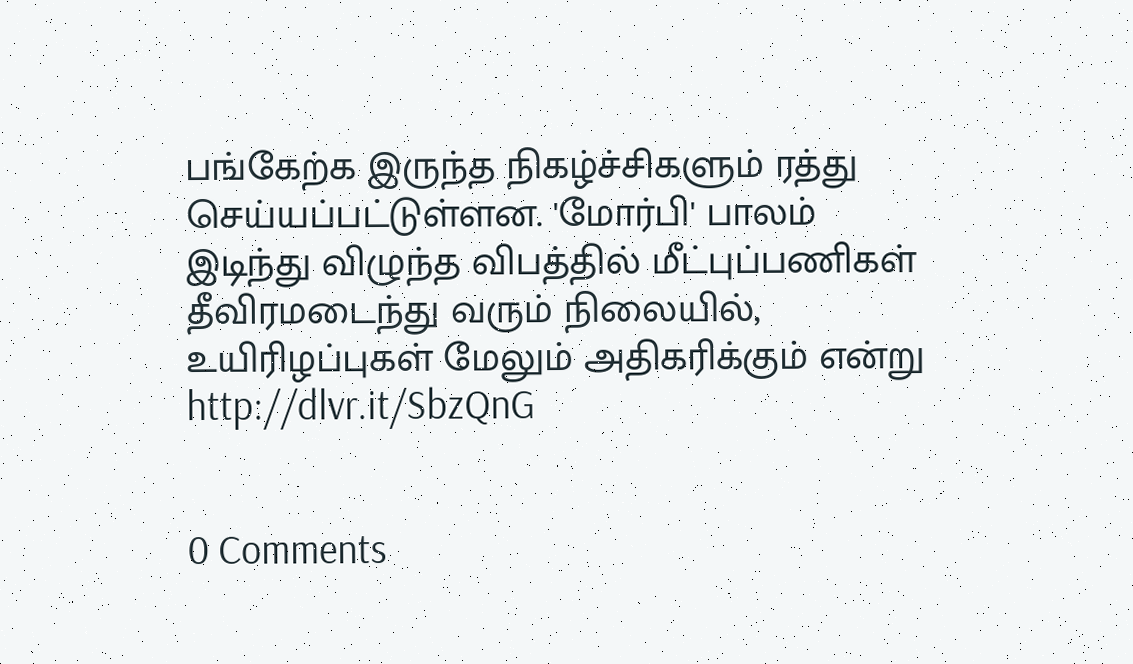பங்கேற்க இருந்த நிகழ்ச்சிகளும் ரத்து செய்யப்பட்டுள்ளன. 'மோர்பி' பாலம் இடிந்து விழுந்த விபத்தில் மீட்புப்பணிகள் தீவிரமடைந்து வரும் நிலையில், உயிரிழப்புகள் மேலும் அதிகரிக்கும் என்று
http://dlvr.it/SbzQnG


0 Comments